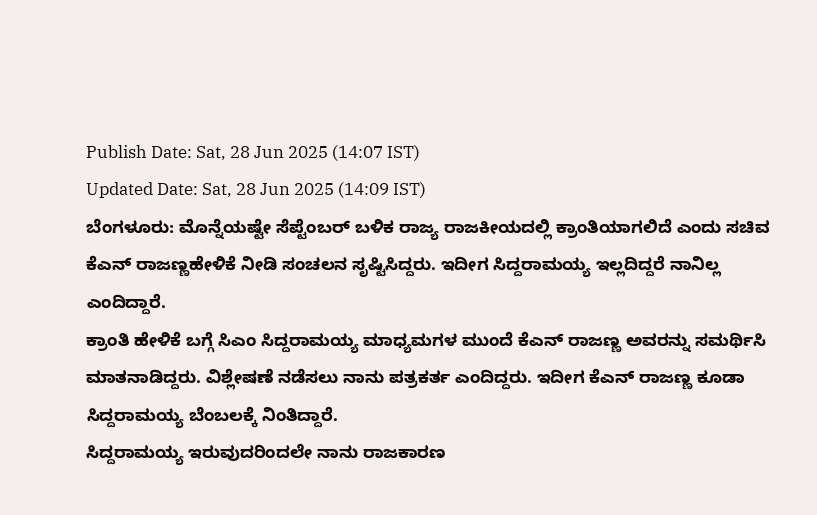Publish Date: Sat, 28 Jun 2025 (14:07 IST)
Updated Date: Sat, 28 Jun 2025 (14:09 IST)
ಬೆಂಗಳೂರು: ಮೊನ್ನೆಯಷ್ಟೇ ಸೆಪ್ಟೆಂಬರ್ ಬಳಿಕ ರಾಜ್ಯ ರಾಜಕೀಯದಲ್ಲಿ ಕ್ರಾಂತಿಯಾಗಲಿದೆ ಎಂದು ಸಚಿವ ಕೆಎನ್ ರಾಜಣ್ಣಹೇಳಿಕೆ ನೀಡಿ ಸಂಚಲನ ಸೃಷ್ಟಿಸಿದ್ದರು. ಇದೀಗ ಸಿದ್ದರಾಮಯ್ಯ ಇಲ್ಲದಿದ್ದರೆ ನಾನಿಲ್ಲ ಎಂದಿದ್ದಾರೆ.
ಕ್ರಾಂತಿ ಹೇಳಿಕೆ ಬಗ್ಗೆ ಸಿಎಂ ಸಿದ್ದರಾಮಯ್ಯ ಮಾಧ್ಯಮಗಳ ಮುಂದೆ ಕೆಎನ್ ರಾಜಣ್ಣ ಅವರನ್ನು ಸಮರ್ಥಿಸಿ ಮಾತನಾಡಿದ್ದರು. ವಿಶ್ಲೇಷಣೆ ನಡೆಸಲು ನಾನು ಪತ್ರಕರ್ತ ಎಂದಿದ್ದರು. ಇದೀಗ ಕೆಎನ್ ರಾಜಣ್ಣ ಕೂಡಾ ಸಿದ್ದರಾಮಯ್ಯ ಬೆಂಬಲಕ್ಕೆ ನಿಂತಿದ್ದಾರೆ.
ಸಿದ್ದರಾಮಯ್ಯ ಇರುವುದರಿಂದಲೇ ನಾನು ರಾಜಕಾರಣ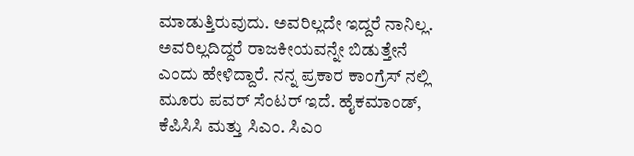ಮಾಡುತ್ತಿರುವುದು. ಅವರಿಲ್ಲದೇ ಇದ್ದರೆ ನಾನಿಲ್ಲ. ಅವರಿಲ್ಲದಿದ್ದರೆ ರಾಜಕೀಯವನ್ನೇ ಬಿಡುತ್ತೇನೆ ಎಂದು ಹೇಳಿದ್ದಾರೆ. ನನ್ನ ಪ್ರಕಾರ ಕಾಂಗ್ರೆಸ್ ನಲ್ಲಿ ಮೂರು ಪವರ್ ಸೆಂಟರ್ ಇದೆ. ಹೈಕಮಾಂಡ್, ಕೆಪಿಸಿಸಿ ಮತ್ತು ಸಿಎಂ. ಸಿಎಂ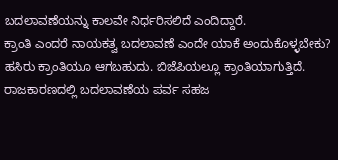ಬದಲಾವಣೆಯನ್ನು ಕಾಲವೇ ನಿರ್ಧರಿಸಲಿದೆ ಎಂದಿದ್ದಾರೆ.
ಕ್ರಾಂತಿ ಎಂದರೆ ನಾಯಕತ್ವ ಬದಲಾವಣೆ ಎಂದೇ ಯಾಕೆ ಅಂದುಕೊಳ್ಳಬೇಕು? ಹಸಿರು ಕ್ರಾಂತಿಯೂ ಆಗಬಹುದು. ಬಿಜೆಪಿಯಲ್ಲೂ ಕ್ರಾಂತಿಯಾಗುತ್ತಿದೆ. ರಾಜಕಾರಣದಲ್ಲಿ ಬದಲಾವಣೆಯ ಪರ್ವ ಸಹಜ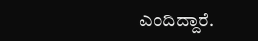ಎಂದಿದ್ದಾರೆ.